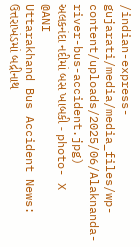/indian-express-gujarati/media/media_files/wp-content/uploads/2025/06/Alaknanda-river-bus-accident.jpg)
અલકનંદા નદીમાં બસ ખાબકી - photo- X @ANI
Uttarakhand Bus Accident News: ઉત્તરાખંડમાં બદ્રીનાથ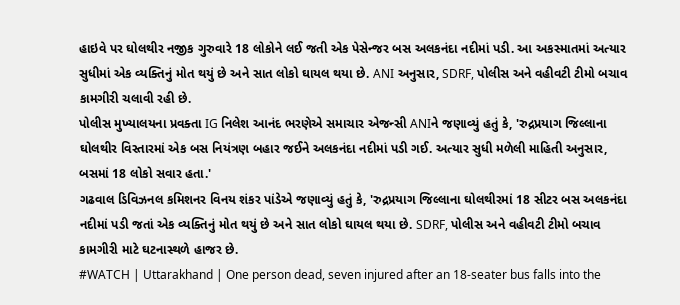હાઇવે પર ઘોલથીર નજીક ગુરુવારે 18 લોકોને લઈ જતી એક પેસેન્જર બસ અલકનંદા નદીમાં પડી. આ અકસ્માતમાં અત્યાર સુધીમાં એક વ્યક્તિનું મોત થયું છે અને સાત લોકો ઘાયલ થયા છે. ANI અનુસાર, SDRF, પોલીસ અને વહીવટી ટીમો બચાવ કામગીરી ચલાવી રહી છે.
પોલીસ મુખ્યાલયના પ્રવક્તા IG નિલેશ આનંદ ભરણેએ સમાચાર એજન્સી ANIને જણાવ્યું હતું કે, 'રુદ્રપ્રયાગ જિલ્લાના ઘોલથીર વિસ્તારમાં એક બસ નિયંત્રણ બહાર જઈને અલકનંદા નદીમાં પડી ગઈ. અત્યાર સુધી મળેલી માહિતી અનુસાર, બસમાં 18 લોકો સવાર હતા.'
ગઢવાલ ડિવિઝનલ કમિશનર વિનય શંકર પાંડેએ જણાવ્યું હતું કે, 'રુદ્રપ્રયાગ જિલ્લાના ઘોલથીરમાં 18 સીટર બસ અલકનંદા નદીમાં પડી જતાં એક વ્યક્તિનું મોત થયું છે અને સાત લોકો ઘાયલ થયા છે. SDRF, પોલીસ અને વહીવટી ટીમો બચાવ કામગીરી માટે ઘટનાસ્થળે હાજર છે.
#WATCH | Uttarakhand | One person dead, seven injured after an 18-seater bus falls into the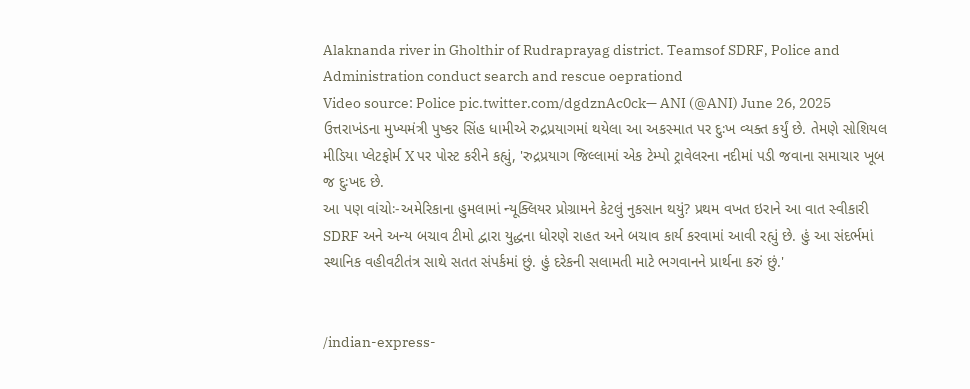Alaknanda river in Gholthir of Rudraprayag district. Teamsof SDRF, Police and Administration conduct search and rescue oeprationd
Video source: Police pic.twitter.com/dgdznAc0ck— ANI (@ANI) June 26, 2025
ઉત્તરાખંડના મુખ્યમંત્રી પુષ્કર સિંહ ધામીએ રુદ્રપ્રયાગમાં થયેલા આ અકસ્માત પર દુઃખ વ્યક્ત કર્યું છે. તેમણે સોશિયલ મીડિયા પ્લેટફોર્મ X પર પોસ્ટ કરીને કહ્યું, 'રુદ્રપ્રયાગ જિલ્લામાં એક ટેમ્પો ટ્રાવેલરના નદીમાં પડી જવાના સમાચાર ખૂબ જ દુઃખદ છે.
આ પણ વાંચોઃ-અમેરિકાના હુમલામાં ન્યૂક્લિયર પ્રોગ્રામને કેટલું નુકસાન થયું? પ્રથમ વખત ઇરાને આ વાત સ્વીકારી
SDRF અને અન્ય બચાવ ટીમો દ્વારા યુદ્ધના ધોરણે રાહત અને બચાવ કાર્ય કરવામાં આવી રહ્યું છે. હું આ સંદર્ભમાં સ્થાનિક વહીવટીતંત્ર સાથે સતત સંપર્કમાં છું. હું દરેકની સલામતી માટે ભગવાનને પ્રાર્થના કરું છું.'


/indian-express-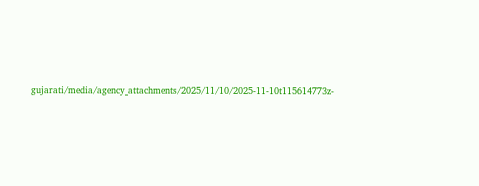gujarati/media/agency_attachments/2025/11/10/2025-11-10t115614773z-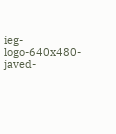ieg-logo-640x480-javed-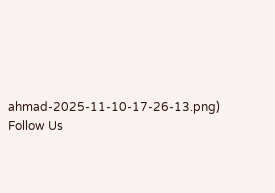ahmad-2025-11-10-17-26-13.png)
Follow Us